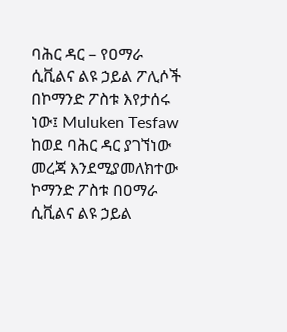ባሕር ዳር – የዐማራ ሲቪልና ልዩ ኃይል ፖሊሶች በኮማንድ ፖስቱ እየታሰሩ ነው፤ Muluken Tesfaw
ከወደ ባሕር ዳር ያገኘነው መረጃ እንደሚያመለክተው ኮማንድ ፖስቱ በዐማራ ሲቪልና ልዩ ኃይል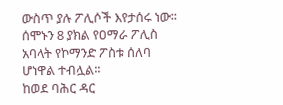ውስጥ ያሉ ፖሊሶች እየታሰሩ ነው፡፡ ሰሞኑን 8 ያክል የዐማራ ፖሊስ አባላት የኮማንድ ፖስቱ ሰለባ ሆነዋል ተብሏል፡፡
ከወደ ባሕር ዳር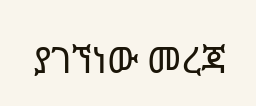ያገኘነው መረጃ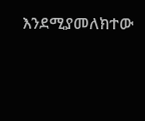እንደሚያመለክተው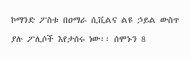ኮማንድ ፖስቱ በዐማራ ሲቪልና ልዩ ኃይል ውስጥ ያሉ ፖሊሶች እየታሰሩ ነው፡፡ ሰሞኑን 8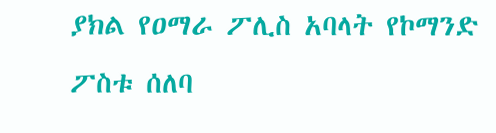ያክል የዐማራ ፖሊስ አባላት የኮማንድ ፖስቱ ሰለባ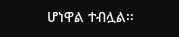ሆነዋል ተብሏል፡፡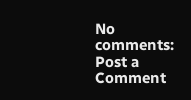No comments:
Post a Comment